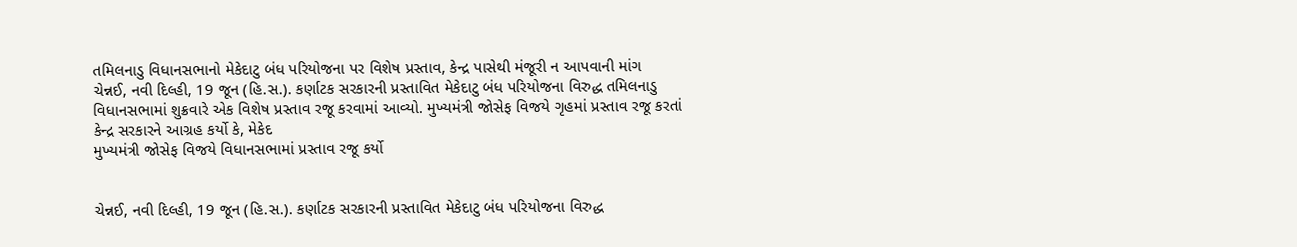તમિલનાડુ વિધાનસભાનો મેકેદાટુ બંધ પરિયોજના પર વિશેષ પ્રસ્તાવ, કેન્દ્ર પાસેથી મંજૂરી ન આપવાની માંગ
ચેન્નઈ, નવી દિલ્હી, 19 જૂન (હિ.સ.). કર્ણાટક સરકારની પ્રસ્તાવિત મેકેદાટુ બંધ પરિયોજના વિરુદ્ધ તમિલનાડુ વિધાનસભામાં શુક્રવારે એક વિશેષ પ્રસ્તાવ રજૂ કરવામાં આવ્યો. મુખ્યમંત્રી જોસેફ વિજયે ગૃહમાં પ્રસ્તાવ રજૂ કરતાં કેન્દ્ર સરકારને આગ્રહ કર્યો કે, મેકેદ
મુખ્યમંત્રી જોસેફ વિજયે વિધાનસભામાં પ્રસ્તાવ રજૂ કર્યો


ચેન્નઈ, નવી દિલ્હી, 19 જૂન (હિ.સ.). કર્ણાટક સરકારની પ્રસ્તાવિત મેકેદાટુ બંધ પરિયોજના વિરુદ્ધ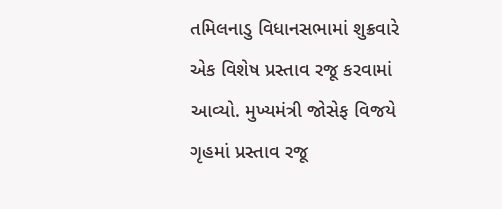તમિલનાડુ વિધાનસભામાં શુક્રવારે એક વિશેષ પ્રસ્તાવ રજૂ કરવામાં આવ્યો. મુખ્યમંત્રી જોસેફ વિજયે ગૃહમાં પ્રસ્તાવ રજૂ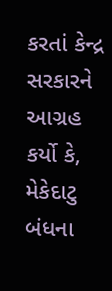કરતાં કેન્દ્ર સરકારને આગ્રહ કર્યો કે, મેકેદાટુ બંધના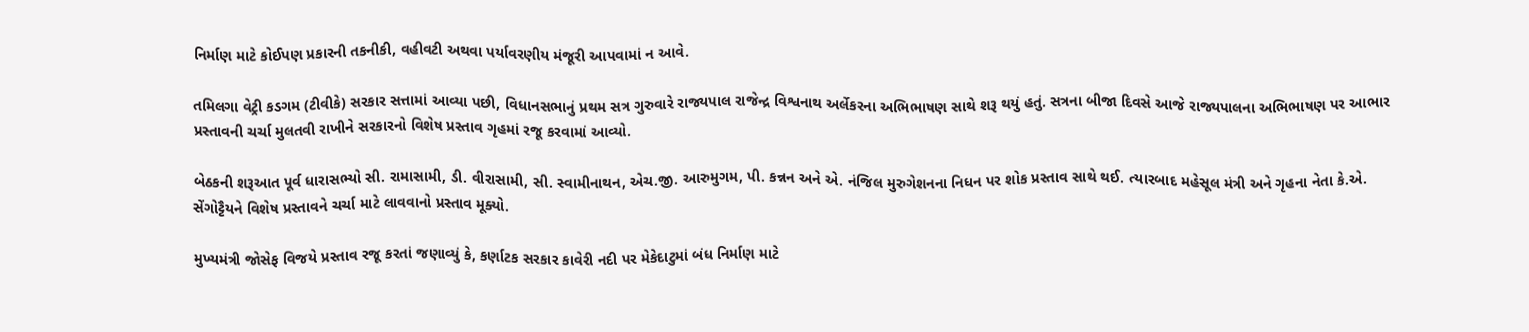નિર્માણ માટે કોઈપણ પ્રકારની તકનીકી, વહીવટી અથવા પર્યાવરણીય મંજૂરી આપવામાં ન આવે.

તમિલગા વેટ્રી કડગમ (ટીવીકે) સરકાર સત્તામાં આવ્યા પછી, વિધાનસભાનું પ્રથમ સત્ર ગુરુવારે રાજ્યપાલ રાજેન્દ્ર વિશ્વનાથ અર્લેકરના અભિભાષણ સાથે શરૂ થયું હતું. સત્રના બીજા દિવસે આજે રાજ્યપાલના અભિભાષણ પર આભાર પ્રસ્તાવની ચર્ચા મુલતવી રાખીને સરકારનો વિશેષ પ્રસ્તાવ ગૃહમાં રજૂ કરવામાં આવ્યો.

બેઠકની શરૂઆત પૂર્વ ધારાસભ્યો સી. રામાસામી, ડી. વીરાસામી, સી. સ્વામીનાથન, એચ.જી. આરુમુગમ, પી. કન્નન અને એ. નંજિલ મુરુગેશનના નિધન પર શોક પ્રસ્તાવ સાથે થઈ. ત્યારબાદ મહેસૂલ મંત્રી અને ગૃહના નેતા કે.એ. સેંગોટ્ટૈયને વિશેષ પ્રસ્તાવને ચર્ચા માટે લાવવાનો પ્રસ્તાવ મૂક્યો.

મુખ્યમંત્રી જોસેફ વિજયે પ્રસ્તાવ રજૂ કરતાં જણાવ્યું કે, કર્ણાટક સરકાર કાવેરી નદી પર મેકેદાટુમાં બંધ નિર્માણ માટે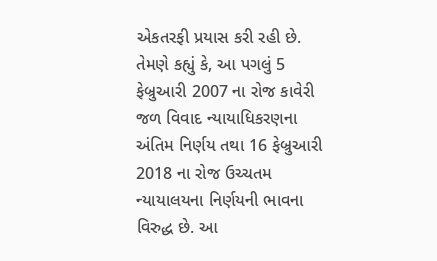એકતરફી પ્રયાસ કરી રહી છે. તેમણે કહ્યું કે, આ પગલું 5 ફેબ્રુઆરી 2007 ના રોજ કાવેરી જળ વિવાદ ન્યાયાધિકરણના અંતિમ નિર્ણય તથા 16 ફેબ્રુઆરી 2018 ના રોજ ઉચ્ચતમ ન્યાયાલયના નિર્ણયની ભાવના વિરુદ્ધ છે. આ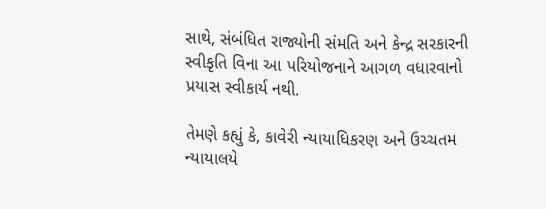સાથે, સંબંધિત રાજ્યોની સંમતિ અને કેન્દ્ર સરકારની સ્વીકૃતિ વિના આ પરિયોજનાને આગળ વધારવાનો પ્રયાસ સ્વીકાર્ય નથી.

તેમણે કહ્યું કે, કાવેરી ન્યાયાધિકરણ અને ઉચ્ચતમ ન્યાયાલયે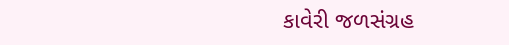કાવેરી જળસંગ્રહ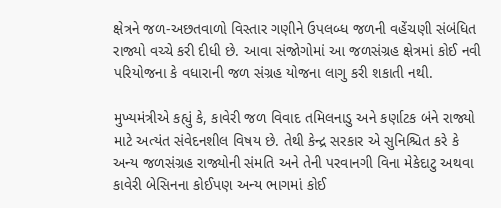ક્ષેત્રને જળ-અછતવાળો વિસ્તાર ગણીને ઉપલબ્ધ જળની વહેંચણી સંબંધિત રાજ્યો વચ્ચે કરી દીધી છે. આવા સંજોગોમાં આ જળસંગ્રહ ક્ષેત્રમાં કોઈ નવી પરિયોજના કે વધારાની જળ સંગ્રહ યોજના લાગુ કરી શકાતી નથી.

મુખ્યમંત્રીએ કહ્યું કે, કાવેરી જળ વિવાદ તમિલનાડુ અને કર્ણાટક બંને રાજ્યો માટે અત્યંત સંવેદનશીલ વિષય છે. તેથી કેન્દ્ર સરકાર એ સુનિશ્ચિત કરે કે અન્ય જળસંગ્રહ રાજ્યોની સંમતિ અને તેની પરવાનગી વિના મેકેદાટુ અથવા કાવેરી બેસિનના કોઈપણ અન્ય ભાગમાં કોઈ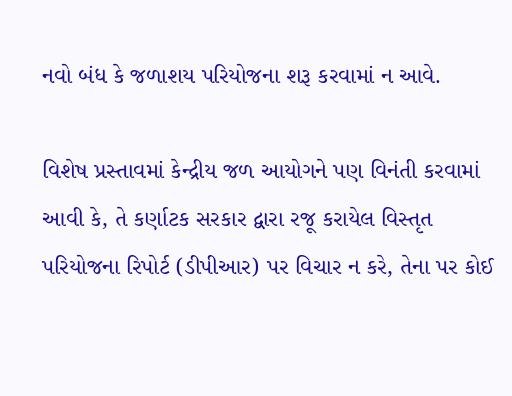નવો બંધ કે જળાશય પરિયોજના શરૂ કરવામાં ન આવે.

વિશેષ પ્રસ્તાવમાં કેન્દ્રીય જળ આયોગને પણ વિનંતી કરવામાં આવી કે, તે કર્ણાટક સરકાર દ્વારા રજૂ કરાયેલ વિસ્તૃત પરિયોજના રિપોર્ટ (ડીપીઆર) પર વિચાર ન કરે, તેના પર કોઈ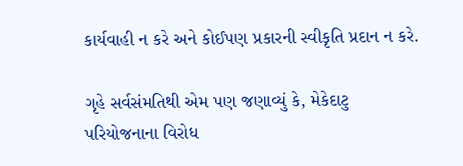કાર્યવાહી ન કરે અને કોઈપણ પ્રકારની સ્વીકૃતિ પ્રદાન ન કરે.

ગૃહે સર્વસંમતિથી એમ પણ જણાવ્યું કે, મેકેદાટુ પરિયોજનાના વિરોધ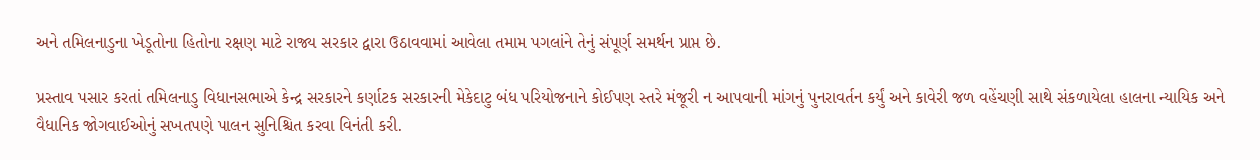અને તમિલનાડુના ખેડૂતોના હિતોના રક્ષણ માટે રાજ્ય સરકાર દ્વારા ઉઠાવવામાં આવેલા તમામ પગલાંને તેનું સંપૂર્ણ સમર્થન પ્રાપ્ત છે.

પ્રસ્તાવ પસાર કરતાં તમિલનાડુ વિધાનસભાએ કેન્દ્ર સરકારને કર્ણાટક સરકારની મેકેદાટુ બંધ પરિયોજનાને કોઈપણ સ્તરે મંજૂરી ન આપવાની માંગનું પુનરાવર્તન કર્યું અને કાવેરી જળ વહેંચણી સાથે સંકળાયેલા હાલના ન્યાયિક અને વૈધાનિક જોગવાઈઓનું સખતપણે પાલન સુનિશ્ચિત કરવા વિનંતી કરી.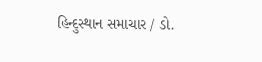હિન્દુસ્થાન સમાચાર / ડો.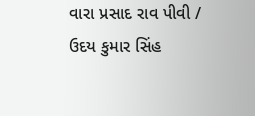વારા પ્રસાદ રાવ પીવી / ઉદય કુમાર સિંહ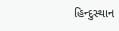હિન્દુસ્થાન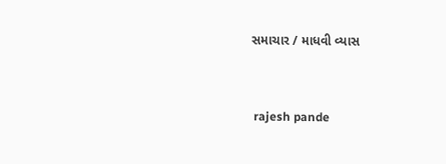સમાચાર / માધવી વ્યાસ


 rajesh pande